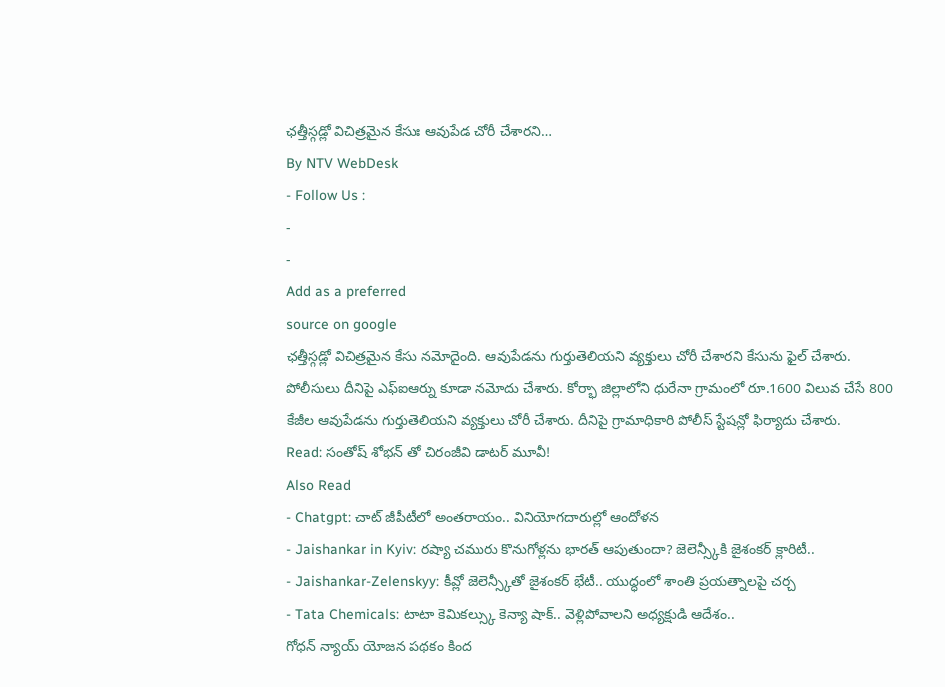ఛత్తీస్గడ్లో విచిత్రమైన కేసుః ఆవుపేడ చోరీ చేశారని…
By NTV WebDesk
- Follow Us :
-
-
Add as a preferred
source on google
ఛత్తీస్గడ్లో విచిత్రమైన కేసు నమోదైంది. ఆవుపేడను గుర్తుతెలియని వ్యక్తులు చోరీ చేశారని కేసును ఫైల్ చేశారు. పోలీసులు దీనిపై ఎఫ్ఐఆర్ను కూడా నమోదు చేశారు. కోర్భా జిల్లాలోని ధురేనా గ్రామంలో రూ.1600 విలువ చేసే 800 కేజీల ఆవుపేడను గుర్తుతెలియని వ్యక్తులు చోరీ చేశారు. దీనిపై గ్రామాధికారి పోలీస్ స్టేషన్లో ఫిర్యాదు చేశారు.
Read: సంతోష్ శోభన్ తో చిరంజీవి డాటర్ మూవీ!
Also Read
- Chatgpt: చాట్ జీపీటీలో అంతరాయం.. వినియోగదారుల్లో ఆందోళన
- Jaishankar in Kyiv: రష్యా చమురు కొనుగోళ్లను భారత్ ఆపుతుందా? జెలెన్స్కీకి జైశంకర్ క్లారిటీ..
- Jaishankar-Zelenskyy: కీవ్లో జెలెన్స్కీతో జైశంకర్ భేటీ.. యుద్ధంలో శాంతి ప్రయత్నాలపై చర్చ
- Tata Chemicals: టాటా కెమికల్స్కు కెన్యా షాక్.. వెళ్లిపోవాలని అధ్యక్షుడి ఆదేశం..
గోధన్ న్యాయ్ యోజన పథకం కింద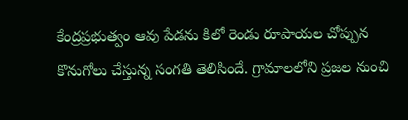కేంద్రప్రభుత్వం ఆవు పేడను కిలో రెండు రూపాయల చోప్పున కొనుగోలు చేస్తున్న సంగతి తెలిసిందే. గ్రామాలలోని ప్రజల నుంచి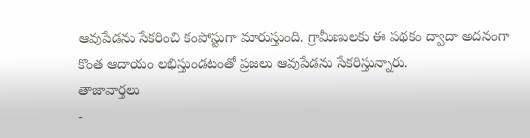ఆవుపేడను సేకరించి కంపోస్టుగా మారుస్తుంది. గ్రామీణులకు ఈ పథకం ద్వాదా అదనంగా కొంత ఆదాయం లభిస్తుండటంతో ప్రజలు ఆవుపేడను సేకరిస్తున్నారు.
తాజావార్తలు
-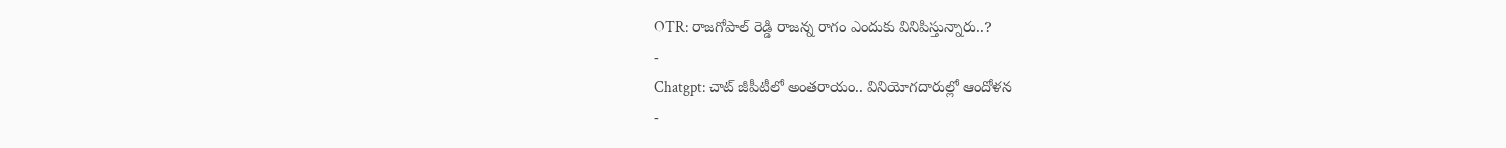OTR: రాజగోపాల్ రెడ్డి రాజన్న రాగం ఎందుకు వినిపిస్తున్నారు..?
-
Chatgpt: చాట్ జీపీటీలో అంతరాయం.. వినియోగదారుల్లో ఆందోళన
-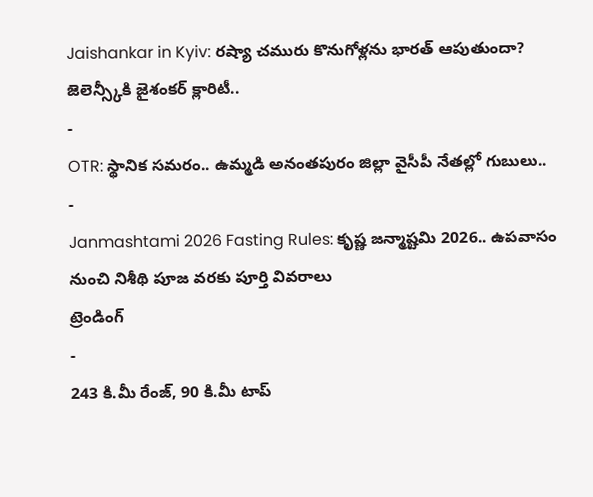Jaishankar in Kyiv: రష్యా చమురు కొనుగోళ్లను భారత్ ఆపుతుందా? జెలెన్స్కీకి జైశంకర్ క్లారిటీ..
-
OTR: స్థానిక సమరం.. ఉమ్మడి అనంతపురం జిల్లా వైసీపీ నేతల్లో గుబులు..
-
Janmashtami 2026 Fasting Rules: కృష్ణ జన్మాష్టమి 2026.. ఉపవాసం నుంచి నిశీథి పూజ వరకు పూర్తి వివరాలు
ట్రెండింగ్
-
243 కి.మీ రేంజ్, 90 కి.మీ టాప్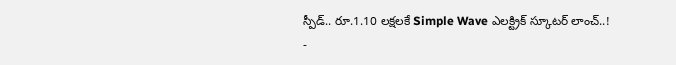స్పీడ్.. రూ.1.10 లక్షలకే Simple Wave ఎలక్ట్రిక్ స్కూటర్ లాంచ్..!
-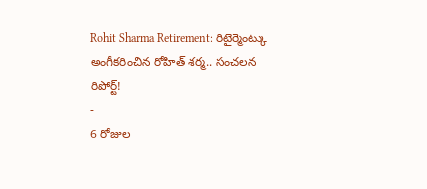Rohit Sharma Retirement: రిటైర్మెంట్కు అంగీకరించిన రోహిత్ శర్మ.. సంచలన రిపోర్ట్!
-
6 రోజుల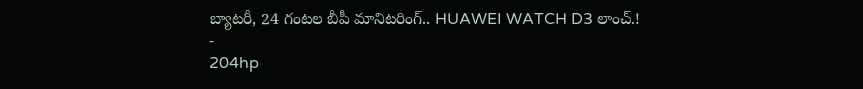బ్యాటరీ, 24 గంటల బీపీ మానిటరింగ్.. HUAWEI WATCH D3 లాంచ్.!
-
204hp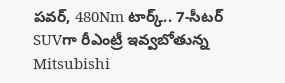పవర్, 480Nm టార్క్.. 7-సీటర్ SUVగా రీఎంట్రీ ఇవ్వబోతున్న Mitsubishi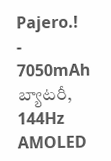Pajero.!
-
7050mAh బ్యాటరీ, 144Hz AMOLED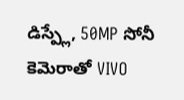డిస్ప్లే, 50MP సోనీ కెమెరాతో VIVO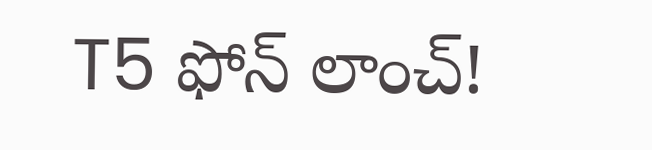T5 ఫోన్ లాంచ్!